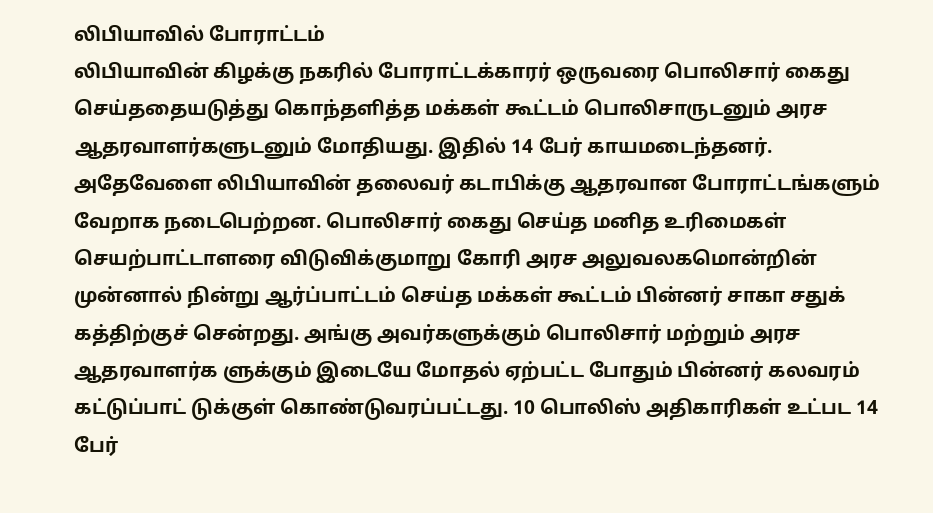லிபியாவில் போராட்டம்
லிபியாவின் கிழக்கு நகரில் போராட்டக்காரர் ஒருவரை பொலிசார் கைது செய்ததையடுத்து கொந்தளித்த மக்கள் கூட்டம் பொலிசாருடனும் அரச ஆதரவாளர்களுடனும் மோதியது. இதில் 14 பேர் காயமடைந்தனர்.
அதேவேளை லிபியாவின் தலைவர் கடாபிக்கு ஆதரவான போராட்டங்களும் வேறாக நடைபெற்றன. பொலிசார் கைது செய்த மனித உரிமைகள் செயற்பாட்டாளரை விடுவிக்குமாறு கோரி அரச அலுவலகமொன்றின் முன்னால் நின்று ஆர்ப்பாட்டம் செய்த மக்கள் கூட்டம் பின்னர் சாகா சதுக் கத்திற்குச் சென்றது. அங்கு அவர்களுக்கும் பொலிசார் மற்றும் அரச ஆதரவாளர்க ளுக்கும் இடையே மோதல் ஏற்பட்ட போதும் பின்னர் கலவரம் கட்டுப்பாட் டுக்குள் கொண்டுவரப்பட்டது. 10 பொலிஸ் அதிகாரிகள் உட்பட 14 பேர்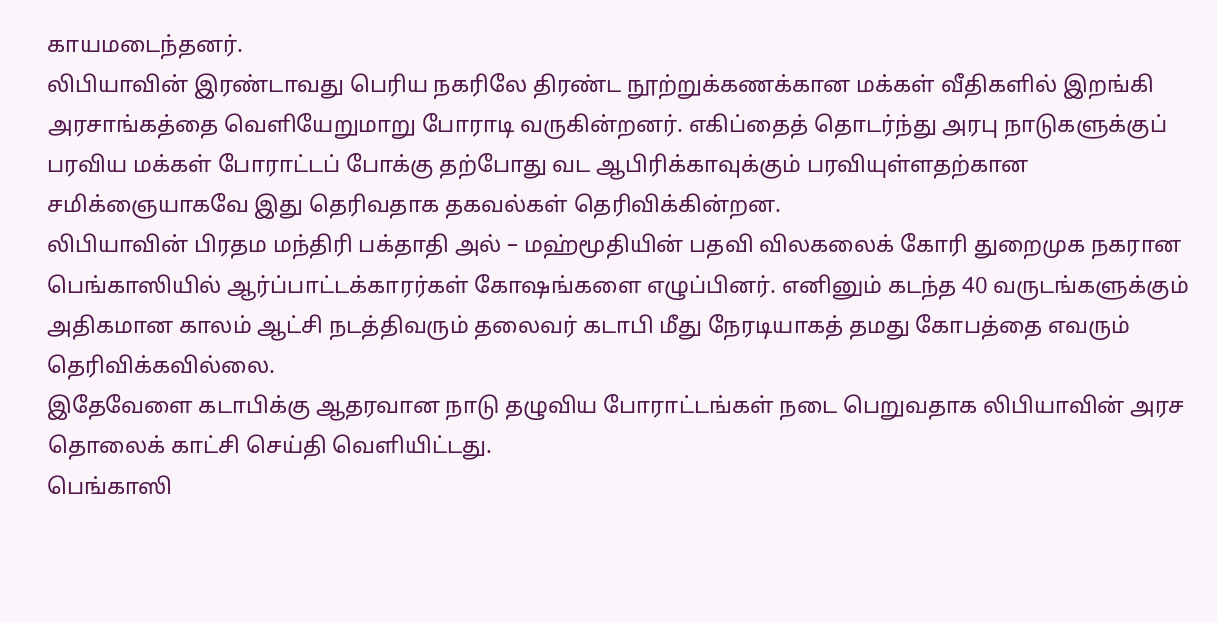காயமடைந்தனர்.
லிபியாவின் இரண்டாவது பெரிய நகரிலே திரண்ட நூற்றுக்கணக்கான மக்கள் வீதிகளில் இறங்கி அரசாங்கத்தை வெளியேறுமாறு போராடி வருகின்றனர். எகிப்தைத் தொடர்ந்து அரபு நாடுகளுக்குப் பரவிய மக்கள் போராட்டப் போக்கு தற்போது வட ஆபிரிக்காவுக்கும் பரவியுள்ளதற்கான சமிக்ஞையாகவே இது தெரிவதாக தகவல்கள் தெரிவிக்கின்றன.
லிபியாவின் பிரதம மந்திரி பக்தாதி அல் – மஹ்மூதியின் பதவி விலகலைக் கோரி துறைமுக நகரான பெங்காஸியில் ஆர்ப்பாட்டக்காரர்கள் கோஷங்களை எழுப்பினர். எனினும் கடந்த 40 வருடங்களுக்கும் அதிகமான காலம் ஆட்சி நடத்திவரும் தலைவர் கடாபி மீது நேரடியாகத் தமது கோபத்தை எவரும் தெரிவிக்கவில்லை.
இதேவேளை கடாபிக்கு ஆதரவான நாடு தழுவிய போராட்டங்கள் நடை பெறுவதாக லிபியாவின் அரச தொலைக் காட்சி செய்தி வெளியிட்டது.
பெங்காஸி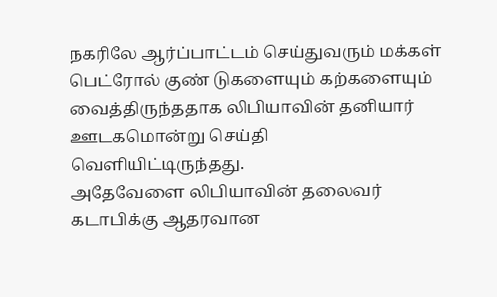நகரிலே ஆர்ப்பாட்டம் செய்துவரும் மக்கள் பெட்ரோல் குண் டுகளையும் கற்களையும் வைத்திருந்ததாக லிபியாவின் தனியார் ஊடகமொன்று செய்தி வெளியிட்டிருந்தது.
அதேவேளை லிபியாவின் தலைவர் கடாபிக்கு ஆதரவான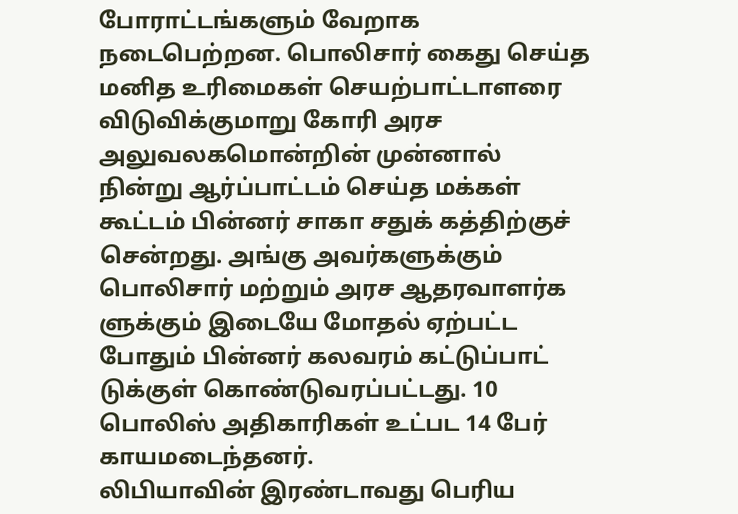போராட்டங்களும் வேறாக நடைபெற்றன. பொலிசார் கைது செய்த மனித உரிமைகள் செயற்பாட்டாளரை விடுவிக்குமாறு கோரி அரச அலுவலகமொன்றின் முன்னால் நின்று ஆர்ப்பாட்டம் செய்த மக்கள் கூட்டம் பின்னர் சாகா சதுக் கத்திற்குச் சென்றது. அங்கு அவர்களுக்கும் பொலிசார் மற்றும் அரச ஆதரவாளர்க ளுக்கும் இடையே மோதல் ஏற்பட்ட போதும் பின்னர் கலவரம் கட்டுப்பாட் டுக்குள் கொண்டுவரப்பட்டது. 10 பொலிஸ் அதிகாரிகள் உட்பட 14 பேர் காயமடைந்தனர்.
லிபியாவின் இரண்டாவது பெரிய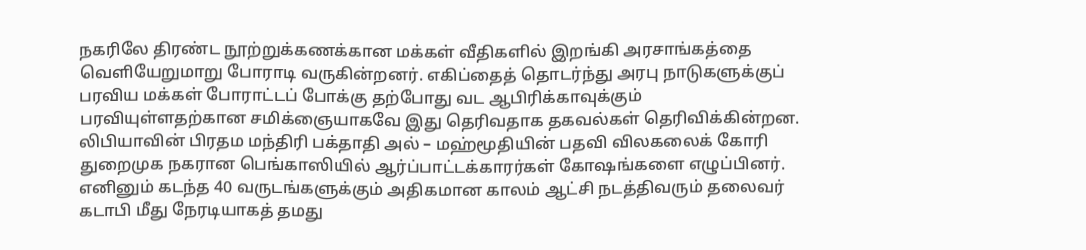நகரிலே திரண்ட நூற்றுக்கணக்கான மக்கள் வீதிகளில் இறங்கி அரசாங்கத்தை வெளியேறுமாறு போராடி வருகின்றனர். எகிப்தைத் தொடர்ந்து அரபு நாடுகளுக்குப் பரவிய மக்கள் போராட்டப் போக்கு தற்போது வட ஆபிரிக்காவுக்கும் பரவியுள்ளதற்கான சமிக்ஞையாகவே இது தெரிவதாக தகவல்கள் தெரிவிக்கின்றன.
லிபியாவின் பிரதம மந்திரி பக்தாதி அல் – மஹ்மூதியின் பதவி விலகலைக் கோரி துறைமுக நகரான பெங்காஸியில் ஆர்ப்பாட்டக்காரர்கள் கோஷங்களை எழுப்பினர். எனினும் கடந்த 40 வருடங்களுக்கும் அதிகமான காலம் ஆட்சி நடத்திவரும் தலைவர் கடாபி மீது நேரடியாகத் தமது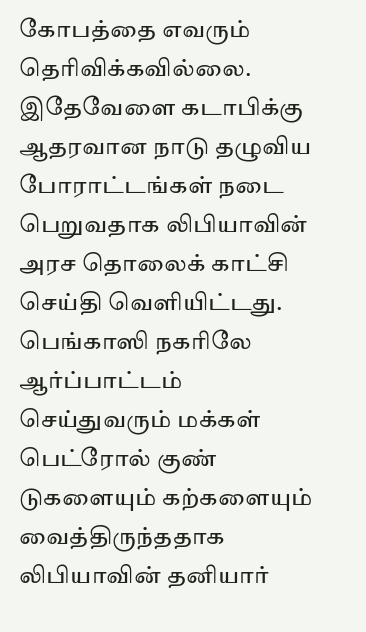கோபத்தை எவரும் தெரிவிக்கவில்லை.
இதேவேளை கடாபிக்கு ஆதரவான நாடு தழுவிய போராட்டங்கள் நடை பெறுவதாக லிபியாவின் அரச தொலைக் காட்சி செய்தி வெளியிட்டது.
பெங்காஸி நகரிலே ஆர்ப்பாட்டம் செய்துவரும் மக்கள் பெட்ரோல் குண் டுகளையும் கற்களையும் வைத்திருந்ததாக லிபியாவின் தனியார்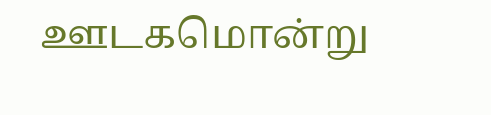ஊடகமொன்று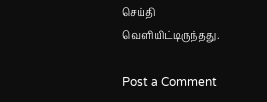செய்தி வெளியிட்டிருந்தது.

Post a Comment